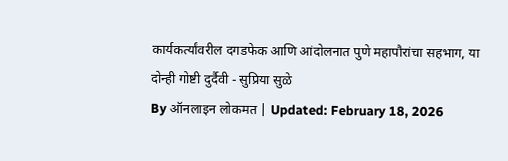कार्यकर्त्यांवरील दगडफेक आणि आंदोलनात पुणे महापौरांचा सहभाग, या दोन्ही गोष्टी दुर्दैवी - सुप्रिया सुळे
By ऑनलाइन लोकमत | Updated: February 18, 2026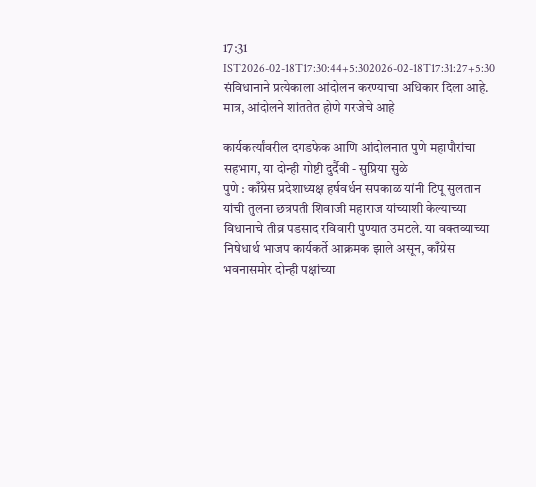17:31 IST2026-02-18T17:30:44+5:302026-02-18T17:31:27+5:30
संविधानाने प्रत्येकाला आंदोलन करण्याचा अधिकार दिला आहे. मात्र, आंदोलने शांततेत होणे गरजेचे आहे

कार्यकर्त्यांवरील दगडफेक आणि आंदोलनात पुणे महापौरांचा सहभाग, या दोन्ही गोष्टी दुर्दैवी - सुप्रिया सुळे
पुणे : काँग्रेस प्रदेशाध्यक्ष हर्षवर्धन सपकाळ यांनी टिपू सुलतान यांची तुलना छत्रपती शिवाजी महाराज यांच्याशी केल्याच्या विधानाचे तीव्र पडसाद रविवारी पुण्यात उमटले. या वक्तव्याच्या निषेधार्थ भाजप कार्यकर्ते आक्रमक झाले असून, काँग्रेस भवनासमोर दोन्ही पक्षांच्या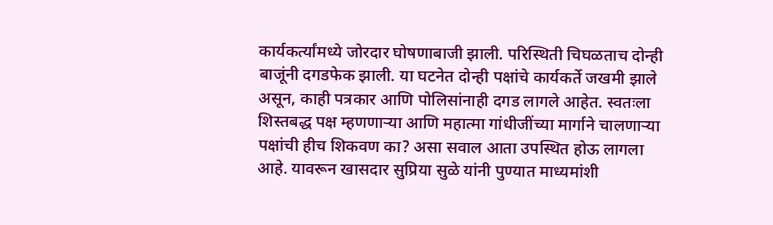कार्यकर्त्यांमध्ये जोरदार घोषणाबाजी झाली. परिस्थिती चिघळताच दोन्ही बाजूंनी दगडफेक झाली. या घटनेत दोन्ही पक्षांचे कार्यकर्ते जखमी झाले असून, काही पत्रकार आणि पोलिसांनाही दगड लागले आहेत. स्वतःला शिस्तबद्ध पक्ष म्हणणाऱ्या आणि महात्मा गांधीजींच्या मार्गाने चालणाऱ्या पक्षांची हीच शिकवण का? असा सवाल आता उपस्थित होऊ लागला आहे. यावरून खासदार सुप्रिया सुळे यांनी पुण्यात माध्यमांशी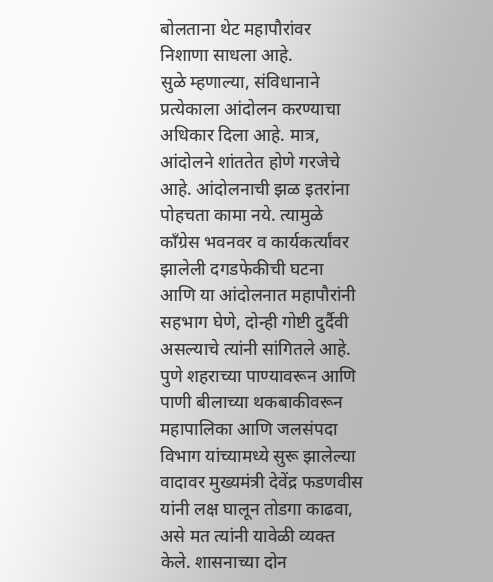बोलताना थेट महापौरांवर निशाणा साधला आहे.
सुळे म्हणाल्या, संविधानाने प्रत्येकाला आंदोलन करण्याचा अधिकार दिला आहे. मात्र, आंदोलने शांततेत होणे गरजेचे आहे. आंदोलनाची झळ इतरांना पोहचता कामा नये. त्यामुळे कॉंग्रेस भवनवर व कार्यकर्त्यांवर झालेली दगडफेकीची घटना आणि या आंदोलनात महापौरांनी सहभाग घेणे, दोन्ही गोष्टी दुर्दैवी असल्याचे त्यांनी सांगितले आहे.
पुणे शहराच्या पाण्यावरून आणि पाणी बीलाच्या थकबाकीवरून महापालिका आणि जलसंपदा विभाग यांच्यामध्ये सुरू झालेल्या वादावर मुख्यमंत्री देवेंद्र फडणवीस यांनी लक्ष घालून तोडगा काढवा, असे मत त्यांनी यावेळी व्यक्त केले. शासनाच्या दोन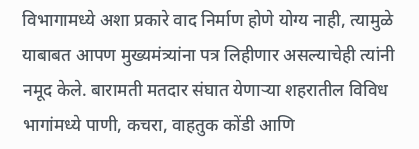विभागामध्ये अशा प्रकारे वाद निर्माण होणे योग्य नाही, त्यामुळे याबाबत आपण मुख्यमंत्र्यांना पत्र लिहीणार असल्याचेही त्यांनी नमूद केले. बारामती मतदार संघात येणाऱ्या शहरातील विविध भागांमध्ये पाणी, कचरा, वाहतुक कोंडी आणि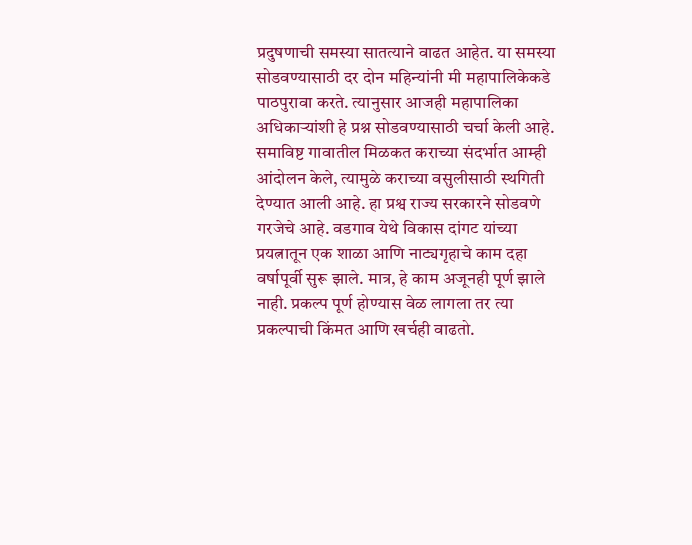प्रदुषणाची समस्या सातत्याने वाढत आहेत. या समस्या सोडवण्यासाठी दर दोन महिन्यांनी मी महापालिकेकडे पाठपुरावा करते. त्यानुसार आजही महापालिका अधिकाऱ्यांशी हे प्रश्न सोडवण्यासाठी चर्चा केली आहे.
समाविष्ट गावातील मिळकत कराच्या संदर्भात आम्ही आंदोलन केले, त्यामुळे कराच्या वसुलीसाठी स्थगिती देण्यात आली आहे. हा प्रश्व राज्य सरकारने सोडवणे गरजेचे आहे. वडगाव येथे विकास दांगट यांच्या प्रयत्नातून एक शाळा आणि नाट्यगृहाचे काम दहा वर्षापूर्वी सुरू झाले. मात्र, हे काम अजूनही पूर्ण झाले नाही. प्रकल्प पूर्ण होण्यास वेळ लागला तर त्या प्रकल्पाची किंमत आणि खर्चही वाढतो.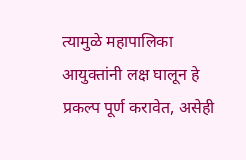त्यामुळे महापालिका आयुक्तांनी लक्ष घालून हे प्रकल्प पूर्ण करावेत, असेही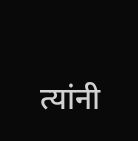त्यांनी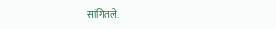सांगितले.